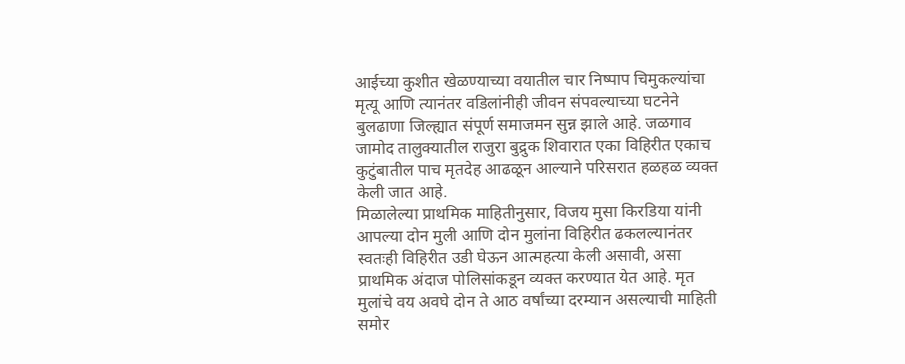आईच्या कुशीत खेळण्याच्या वयातील चार निष्पाप चिमुकल्यांचा मृत्यू आणि त्यानंतर वडिलांनीही जीवन संपवल्याच्या घटनेने बुलढाणा जिल्ह्यात संपूर्ण समाजमन सुन्न झाले आहे. जळगाव जामोद तालुक्यातील राजुरा बुद्रुक शिवारात एका विहिरीत एकाच कुटुंबातील पाच मृतदेह आढळून आल्याने परिसरात हळहळ व्यक्त केली जात आहे.
मिळालेल्या प्राथमिक माहितीनुसार, विजय मुसा किरडिया यांनी आपल्या दोन मुली आणि दोन मुलांना विहिरीत ढकलल्यानंतर स्वतःही विहिरीत उडी घेऊन आत्महत्या केली असावी, असा प्राथमिक अंदाज पोलिसांकडून व्यक्त करण्यात येत आहे. मृत मुलांचे वय अवघे दोन ते आठ वर्षांच्या दरम्यान असल्याची माहिती समोर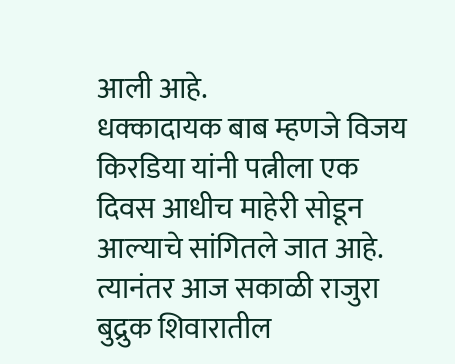आली आहे.
धक्कादायक बाब म्हणजे विजय किरडिया यांनी पत्नीला एक दिवस आधीच माहेरी सोडून आल्याचे सांगितले जात आहे. त्यानंतर आज सकाळी राजुरा बुद्रुक शिवारातील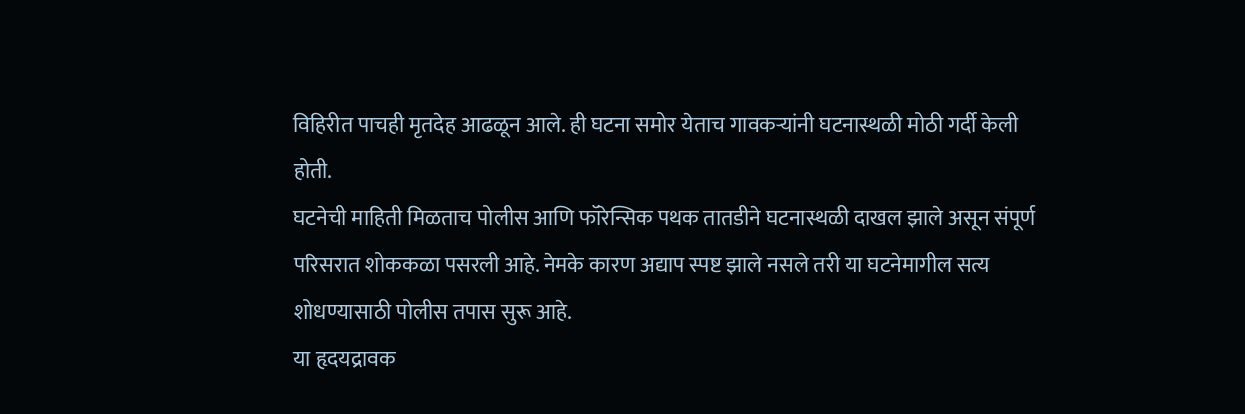विहिरीत पाचही मृतदेह आढळून आले. ही घटना समोर येताच गावकऱ्यांनी घटनास्थळी मोठी गर्दी केली होती.
घटनेची माहिती मिळताच पोलीस आणि फॉरेन्सिक पथक तातडीने घटनास्थळी दाखल झाले असून संपूर्ण परिसरात शोककळा पसरली आहे. नेमके कारण अद्याप स्पष्ट झाले नसले तरी या घटनेमागील सत्य शोधण्यासाठी पोलीस तपास सुरू आहे.
या हृदयद्रावक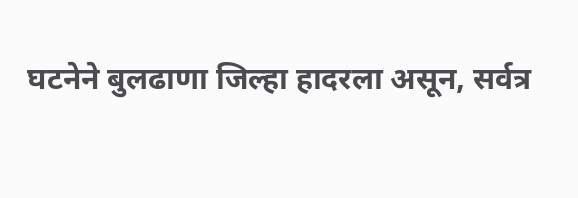घटनेने बुलढाणा जिल्हा हादरला असून, सर्वत्र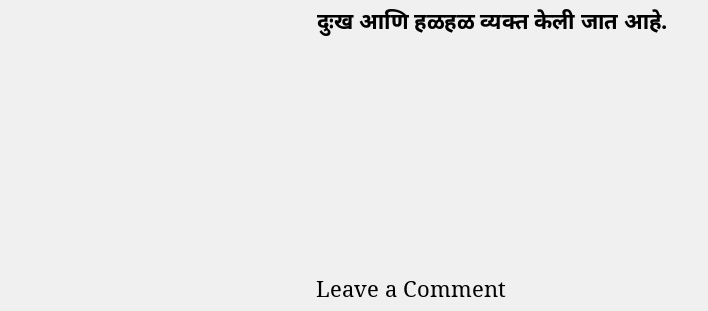दुःख आणि हळहळ व्यक्त केली जात आहे.







Leave a Comment